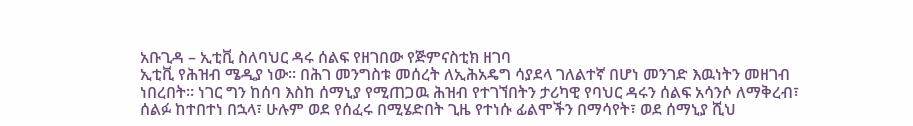አቡጊዳ – ኢቲቪ ስለባህር ዳሩ ሰልፍ የዘገበው የጅምናስቲክ ዘገባ
ኢቲቪ የሕዝብ ሜዲያ ነው። በሕገ መንግስቱ መሰረት ለኢሕአዴግ ሳያደላ ገለልተኛ በሆነ መንገድ እዉነትን መዘገብ ነበረበት። ነገር ግን ከሰባ እስከ ሰማኒያ የሚጠጋዉ ሕዝብ የተገኘበትን ታሪካዊ የባህር ዳሩን ሰልፍ አሳንሶ ለማቅረብ፣ ሰልፉ ከተበተነ በኋላ፣ ሁሉም ወደ የሰፈሩ በሚሄድበት ጊዜ የተነሱ ፊልሞችን በማሳየት፣ ወደ ሰማኒያ ሺህ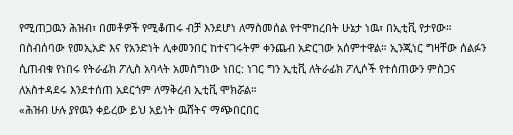የሚጠጋዉን ሕዝብ፣ በመቶዎች የሚቆጠሩ ብቻ እንደሆነ ለማስመሰል የተሞከረበት ሁኔታ ነዉ፣ በኢቲቪ የታየው።
በስብሰባው የመኢአድ እና የአንድነት ሊቀመንበር ከተናገሩትም ቀንጨብ አድርገው አሰምተዋል። ኢንጂነር ግዛቸው ሰልፉን ሲጠብቁ የነበሩ የትራፊክ ፖሊስ አባላት አመስግነው ነበር: ነገር ግን ኢቲቪ ለትራፊክ ፖሊሶች የተሰጠውን ምስጋና ለአስተዳደሩ እንደተሰጠ አደርጎም ለማቅረብ ኢቲቪ ሞክሯል።
«ሕዝብ ሁሉ ያየዉን ቀይረው ይህ አይነት ዉሸትና ማጭበርበር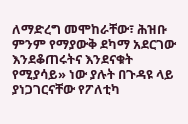ለማድረግ መሞከራቸው፣ ሕዝቡ ምንም የማያውቅ ደካማ አደርገው እንደቆጠሩትና እንደናቁት የሚያሳይ» ነው ያሉት በጉዳዩ ላይ ያነጋገርናቸው የፖለቲካ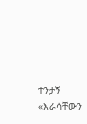ተንታኝ «እራሳቸውን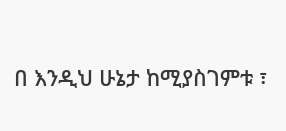በ እንዲህ ሁኔታ ከሚያስገምቱ ፣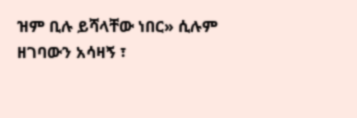ዝም ቢሉ ይሻላቸው ነበር» ሲሉም ዘገባውን አሳዛኝ ፣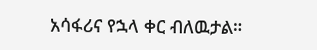አሳፋሪና የኋላ ቀር ብለዉታል።